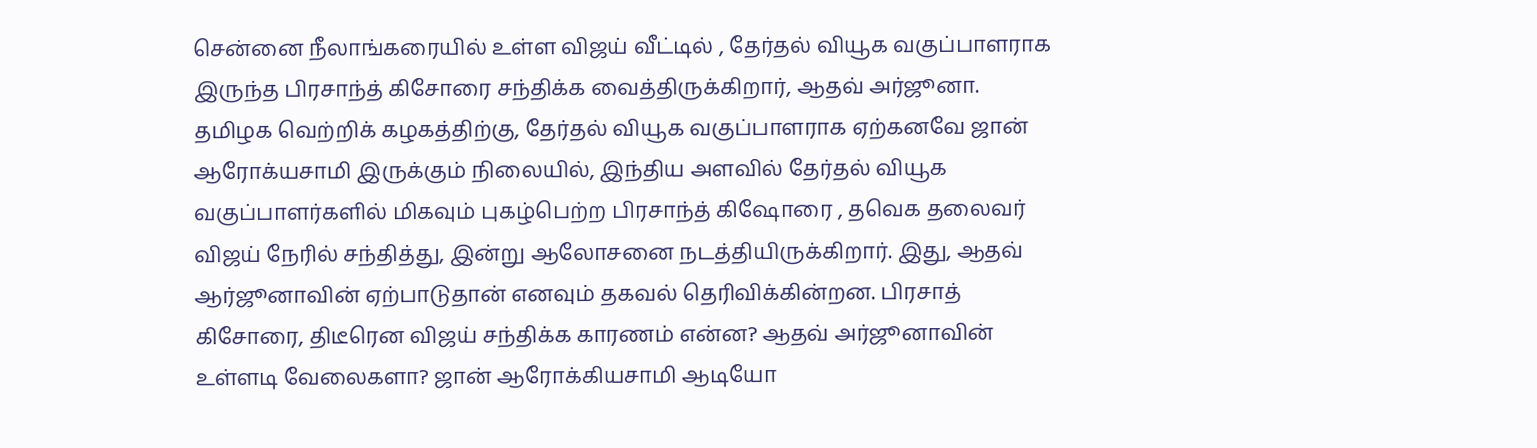சென்னை நீலாங்கரையில் உள்ள விஜய் வீட்டில் , தேர்தல் வியூக வகுப்பாளராக இருந்த பிரசாந்த் கிசோரை சந்திக்க வைத்திருக்கிறார், ஆதவ் அர்ஜூனா.
தமிழக வெற்றிக் கழகத்திற்கு, தேர்தல் வியூக வகுப்பாளராக ஏற்கனவே ஜான் ஆரோக்யசாமி இருக்கும் நிலையில், இந்திய அளவில் தேர்தல் வியூக வகுப்பாளர்களில் மிகவும் புகழ்பெற்ற பிரசாந்த் கிஷோரை , தவெக தலைவர் விஜய் நேரில் சந்தித்து, இன்று ஆலோசனை நடத்தியிருக்கிறார். இது, ஆதவ் ஆர்ஜூனாவின் ஏற்பாடுதான் எனவும் தகவல் தெரிவிக்கின்றன. பிரசாத் கிசோரை, திடீரென விஜய் சந்திக்க காரணம் என்ன? ஆதவ் அர்ஜூனாவின் உள்ளடி வேலைகளா? ஜான் ஆரோக்கியசாமி ஆடியோ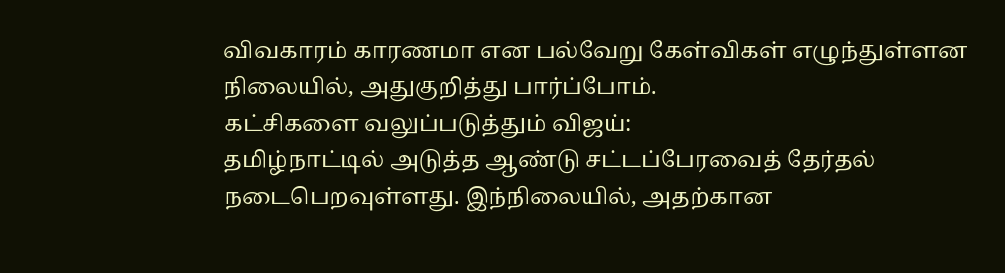விவகாரம் காரணமா என பல்வேறு கேள்விகள் எழுந்துள்ளன நிலையில், அதுகுறித்து பார்ப்போம்.
கட்சிகளை வலுப்படுத்தும் விஜய்:
தமிழ்நாட்டில் அடுத்த ஆண்டு சட்டப்பேரவைத் தேர்தல் நடைபெறவுள்ளது. இந்நிலையில், அதற்கான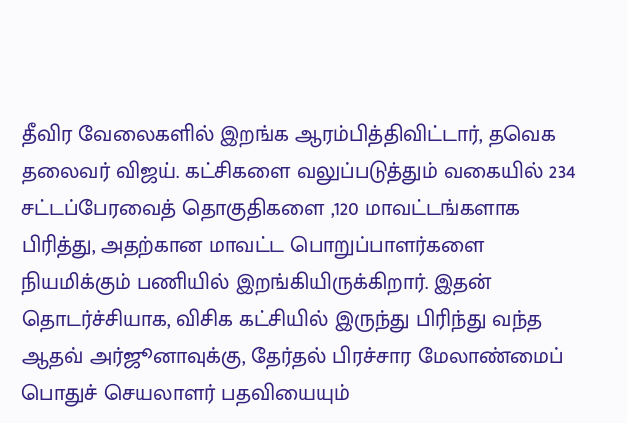தீவிர வேலைகளில் இறங்க ஆரம்பித்திவிட்டார், தவெக தலைவர் விஜய். கட்சிகளை வலுப்படுத்தும் வகையில் 234 சட்டப்பேரவைத் தொகுதிகளை ,120 மாவட்டங்களாக பிரித்து, அதற்கான மாவட்ட பொறுப்பாளர்களை நியமிக்கும் பணியில் இறங்கியிருக்கிறார். இதன் தொடர்ச்சியாக, விசிக கட்சியில் இருந்து பிரிந்து வந்த ஆதவ் அர்ஜூனாவுக்கு, தேர்தல் பிரச்சார மேலாண்மைப் பொதுச் செயலாளர் பதவியையும்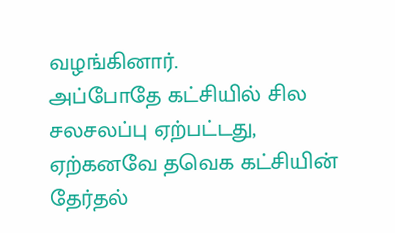வழங்கினார்.
அப்போதே கட்சியில் சில சலசலப்பு ஏற்பட்டது, ஏற்கனவே தவெக கட்சியின் தேர்தல்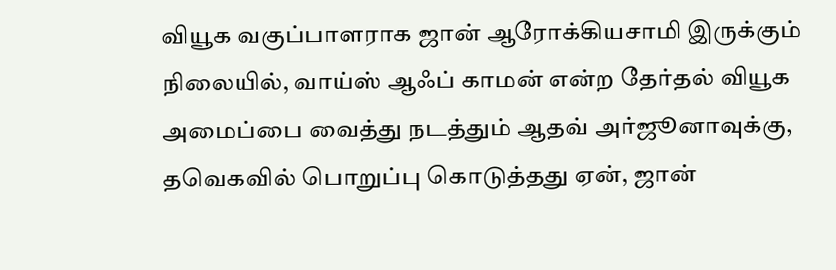வியூக வகுப்பாளராக ஜான் ஆரோக்கியசாமி இருக்கும் நிலையில், வாய்ஸ் ஆஃப் காமன் என்ற தேர்தல் வியூக அமைப்பை வைத்து நடத்தும் ஆதவ் அர்ஜூனாவுக்கு, தவெகவில் பொறுப்பு கொடுத்தது ஏன், ஜான்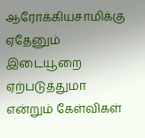ஆரோக்கியசாமிக்கு ஏதேனும் இடையூறை ஏற்படுத்துமா என்றும் கேள்விகள்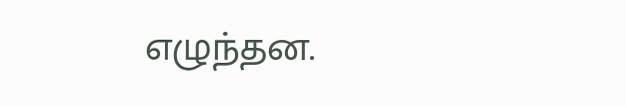எழுந்தன.